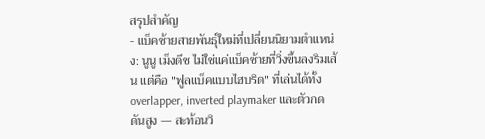สรุปสำคัญ
- แบ็คซ้ายสายพันธุ์ใหม่ที่เปลี่ยนนิยามตำแหน่ง: นูนู เม็งดึช ไม่ใช่แค่แบ็คซ้ายที่วิ่งขึ้นลงริมเส้น แต่คือ "ฟูลแบ็คแบบไฮบริด" ที่เล่นได้ทั้ง overlapper, inverted playmaker และตัวกดดันสูง — สะท้อนวิ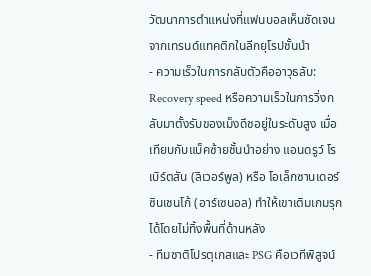วัฒนาการตำแหน่งที่แฟนบอลเห็นชัดเจนจากเทรนด์แทคติกในลีกยุโรปชั้นนำ
- ความเร็วในการกลับตัวคืออาวุธลับ: Recovery speed หรือความเร็วในการวิ่งกลับมาตั้งรับของเม็งดึชอยู่ในระดับสูง เมื่อเทียบกับแบ็คซ้ายชั้นนำอย่าง แอนดรูว์ โรเบิร์ตสัน (ลิเวอร์พูล) หรือ โอเล็กซานเดอร์ ซินเชนโก้ (อาร์เซนอล) ทำให้เขาเติมเกมรุกได้โดยไม่ทิ้งพื้นที่ด้านหลัง
- ทีมชาติโปรตุเกสและ PSG คือเวทีพิสูจน์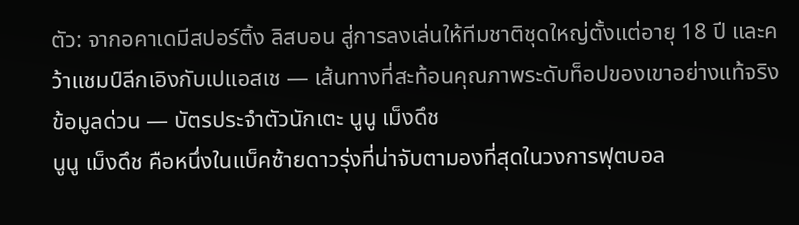ตัว: จากอคาเดมีสปอร์ติ้ง ลิสบอน สู่การลงเล่นให้ทีมชาติชุดใหญ่ตั้งแต่อายุ 18 ปี และคว้าแชมป์ลีกเอิงกับเปแอสเช — เส้นทางที่สะท้อนคุณภาพระดับท็อปของเขาอย่างแท้จริง
ข้อมูลด่วน — บัตรประจำตัวนักเตะ นูนู เม็งดึช
นูนู เม็งดึช คือหนึ่งในแบ็คซ้ายดาวรุ่งที่น่าจับตามองที่สุดในวงการฟุตบอล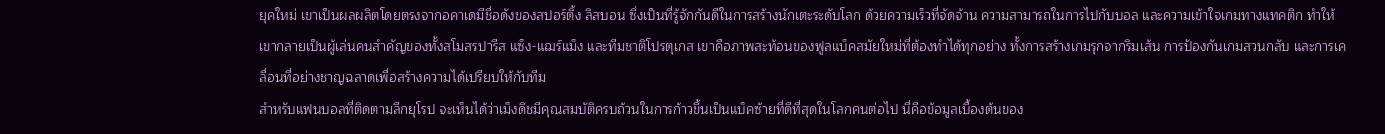ยุคใหม่ เขาเป็นผลผลิตโดยตรงจากอคาเดมีชื่อดังของสปอร์ติ้ง ลิสบอน ซึ่งเป็นที่รู้จักกันดีในการสร้างนักเตะระดับโลก ด้วยความเร็วที่จัดจ้าน ความสามารถในการไปกับบอล และความเข้าใจเกมทางแทคติก ทำให้เขากลายเป็นผู้เล่นคนสำคัญของทั้งสโมสรปารีส แซ็ง-แฌร์แม็ง และทีมชาติโปรตุเกส เขาคือภาพสะท้อนของฟูลแบ็คสมัยใหม่ที่ต้องทำได้ทุกอย่าง ทั้งการสร้างเกมรุกจากริมเส้น การป้องกันเกมสวนกลับ และการเคลื่อนที่อย่างชาญฉลาดเพื่อสร้างความได้เปรียบให้กับทีม
สำหรับแฟนบอลที่ติดตามลีกยุโรป จะเห็นได้ว่าเม็งดึชมีคุณสมบัติครบถ้วนในการก้าวขึ้นเป็นแบ็คซ้ายที่ดีที่สุดในโลกคนต่อไป นี่คือข้อมูลเบื้องต้นของ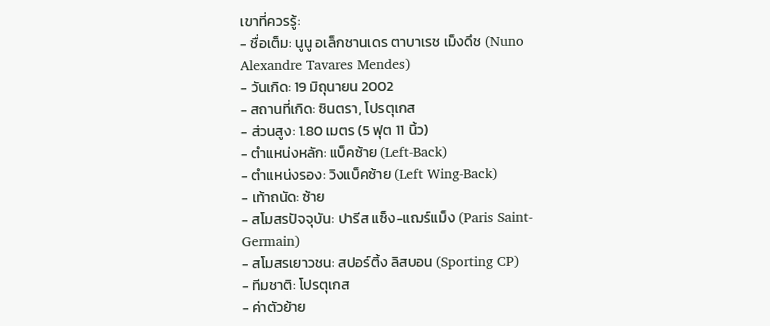เขาที่ควรรู้:
- ชื่อเต็ม: นูนู อเล็กชานเดร ตาบาเรช เม็งดึช (Nuno Alexandre Tavares Mendes)
- วันเกิด: 19 มิถุนายน 2002
- สถานที่เกิด: ซินตรา, โปรตุเกส
- ส่วนสูง: 1.80 เมตร (5 ฟุต 11 นิ้ว)
- ตำแหน่งหลัก: แบ็คซ้าย (Left-Back)
- ตำแหน่งรอง: วิงแบ็คซ้าย (Left Wing-Back)
- เท้าถนัด: ซ้าย
- สโมสรปัจจุบัน: ปารีส แซ็ง-แฌร์แม็ง (Paris Saint-Germain)
- สโมสรเยาวชน: สปอร์ติ้ง ลิสบอน (Sporting CP)
- ทีมชาติ: โปรตุเกส
- ค่าตัวย้าย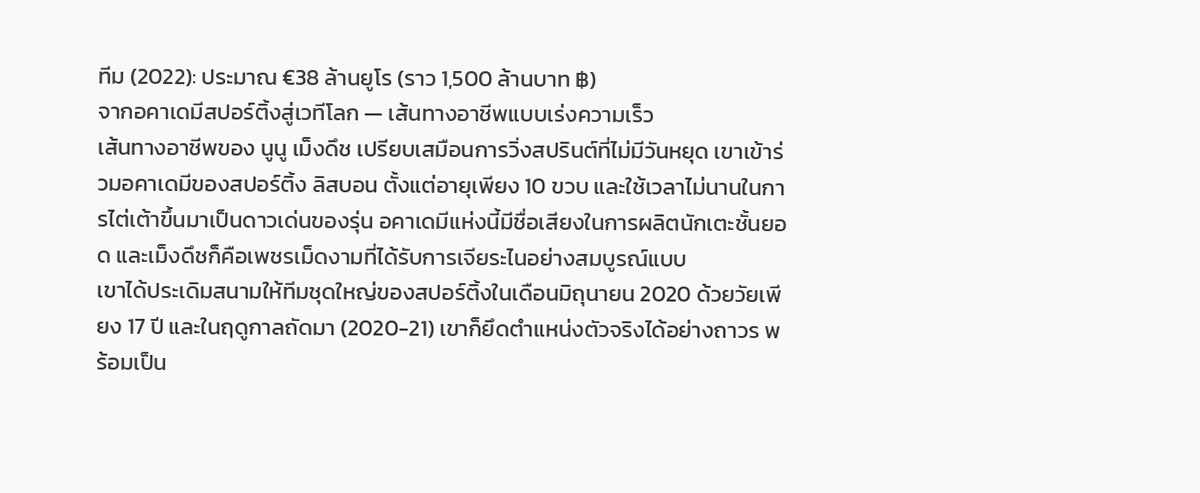ทีม (2022): ประมาณ €38 ล้านยูโร (ราว 1,500 ล้านบาท ฿)
จากอคาเดมีสปอร์ติ้งสู่เวทีโลก — เส้นทางอาชีพแบบเร่งความเร็ว
เส้นทางอาชีพของ นูนู เม็งดึช เปรียบเสมือนการวิ่งสปรินต์ที่ไม่มีวันหยุด เขาเข้าร่วมอคาเดมีของสปอร์ติ้ง ลิสบอน ตั้งแต่อายุเพียง 10 ขวบ และใช้เวลาไม่นานในการไต่เต้าขึ้นมาเป็นดาวเด่นของรุ่น อคาเดมีแห่งนี้มีชื่อเสียงในการผลิตนักเตะชั้นยอด และเม็งดึชก็คือเพชรเม็ดงามที่ได้รับการเจียระไนอย่างสมบูรณ์แบบ
เขาได้ประเดิมสนามให้ทีมชุดใหญ่ของสปอร์ติ้งในเดือนมิถุนายน 2020 ด้วยวัยเพียง 17 ปี และในฤดูกาลถัดมา (2020-21) เขาก็ยึดตำแหน่งตัวจริงได้อย่างถาวร พร้อมเป็น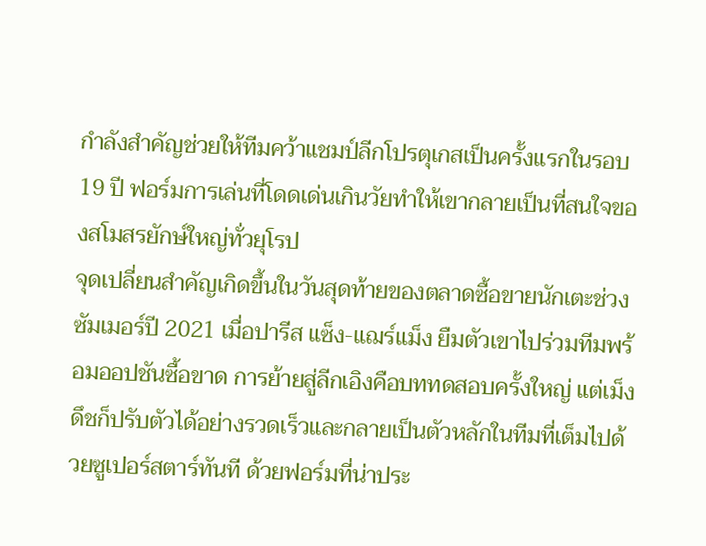กำลังสำคัญช่วยให้ทีมคว้าแชมป์ลีกโปรตุเกสเป็นครั้งแรกในรอบ 19 ปี ฟอร์มการเล่นที่โดดเด่นเกินวัยทำให้เขากลายเป็นที่สนใจของสโมสรยักษ์ใหญ่ทั่วยุโรป
จุดเปลี่ยนสำคัญเกิดขึ้นในวันสุดท้ายของตลาดซื้อขายนักเตะช่วงซัมเมอร์ปี 2021 เมื่อปารีส แซ็ง-แฌร์แม็ง ยืมตัวเขาไปร่วมทีมพร้อมออปชันซื้อขาด การย้ายสู่ลีกเอิงคือบททดสอบครั้งใหญ่ แต่เม็งดึชก็ปรับตัวได้อย่างรวดเร็วและกลายเป็นตัวหลักในทีมที่เต็มไปด้วยซูเปอร์สตาร์ทันที ด้วยฟอร์มที่น่าประ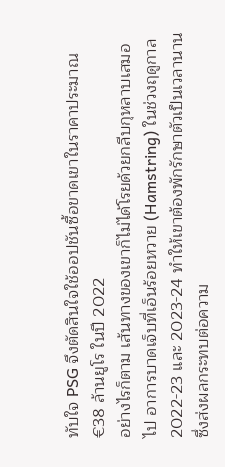ทับใจ PSG จึงตัดสินใจใช้ออปชันซื้อขาดเขาในราคาประมาณ €38 ล้านยูโร ในปี 2022
อย่างไรก็ตาม เส้นทางของเขาก็ไม่ได้โรยด้วยกลีบกุหลาบเสมอไป อาการบาดเจ็บที่เอ็นร้อยหวาย (Hamstring) ในช่วงฤดูกาล 2022-23 และ 2023-24 ทำให้เขาต้องพักรักษาตัวเป็นเวลานาน ซึ่งส่งผลกระทบต่อความ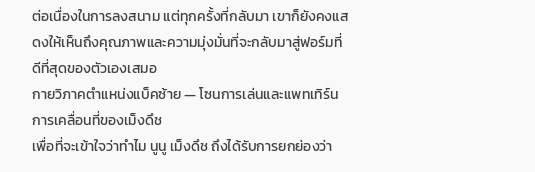ต่อเนื่องในการลงสนาม แต่ทุกครั้งที่กลับมา เขาก็ยังคงแสดงให้เห็นถึงคุณภาพและความมุ่งมั่นที่จะกลับมาสู่ฟอร์มที่ดีที่สุดของตัวเองเสมอ
กายวิภาคตำแหน่งแบ็คซ้าย — โซนการเล่นและแพทเทิร์นการเคลื่อนที่ของเม็งดึช
เพื่อที่จะเข้าใจว่าทำไม นูนู เม็งดึช ถึงได้รับการยกย่องว่า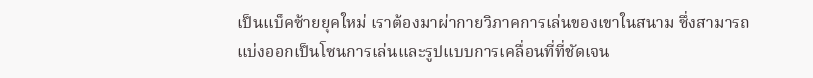เป็นแบ็คซ้ายยุคใหม่ เราต้องมาผ่ากายวิภาคการเล่นของเขาในสนาม ซึ่งสามารถแบ่งออกเป็นโซนการเล่นและรูปแบบการเคลื่อนที่ที่ชัดเจน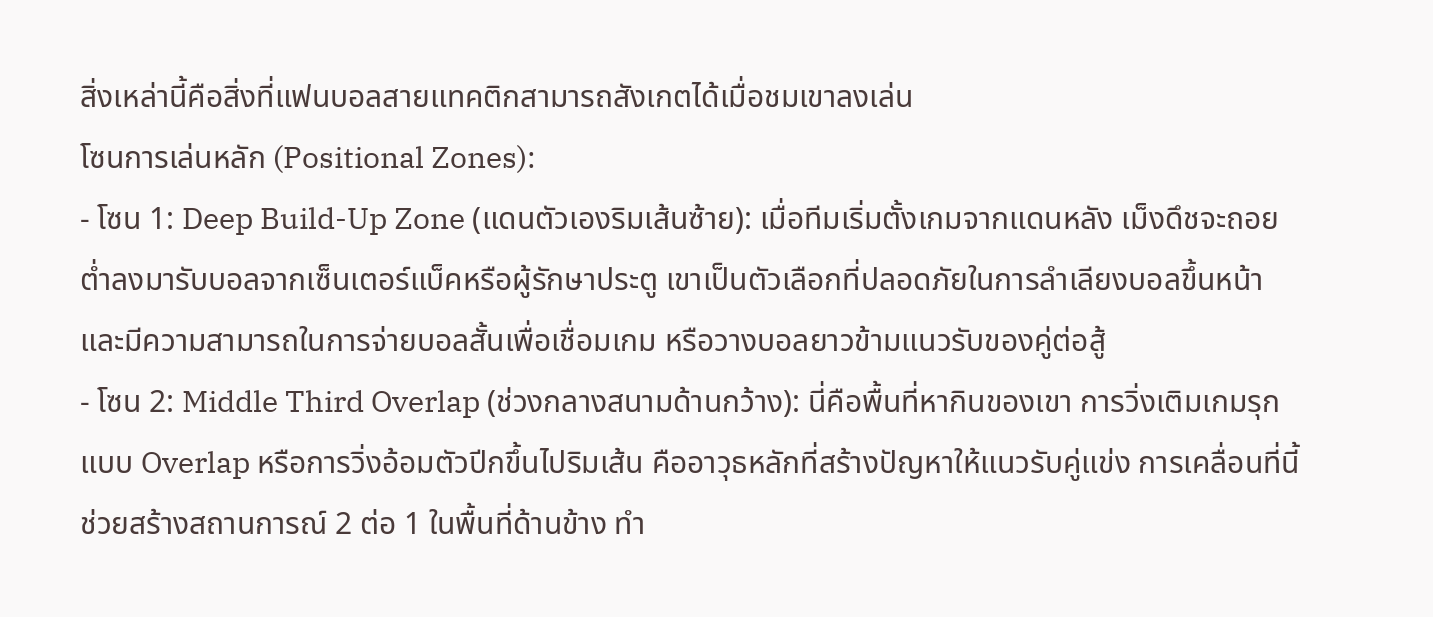สิ่งเหล่านี้คือสิ่งที่แฟนบอลสายแทคติกสามารถสังเกตได้เมื่อชมเขาลงเล่น
โซนการเล่นหลัก (Positional Zones):
- โซน 1: Deep Build-Up Zone (แดนตัวเองริมเส้นซ้าย): เมื่อทีมเริ่มตั้งเกมจากแดนหลัง เม็งดึชจะถอยต่ำลงมารับบอลจากเซ็นเตอร์แบ็คหรือผู้รักษาประตู เขาเป็นตัวเลือกที่ปลอดภัยในการลำเลียงบอลขึ้นหน้า และมีความสามารถในการจ่ายบอลสั้นเพื่อเชื่อมเกม หรือวางบอลยาวข้ามแนวรับของคู่ต่อสู้
- โซน 2: Middle Third Overlap (ช่วงกลางสนามด้านกว้าง): นี่คือพื้นที่หากินของเขา การวิ่งเติมเกมรุกแบบ Overlap หรือการวิ่งอ้อมตัวปีกขึ้นไปริมเส้น คืออาวุธหลักที่สร้างปัญหาให้แนวรับคู่แข่ง การเคลื่อนที่นี้ช่วยสร้างสถานการณ์ 2 ต่อ 1 ในพื้นที่ด้านข้าง ทำ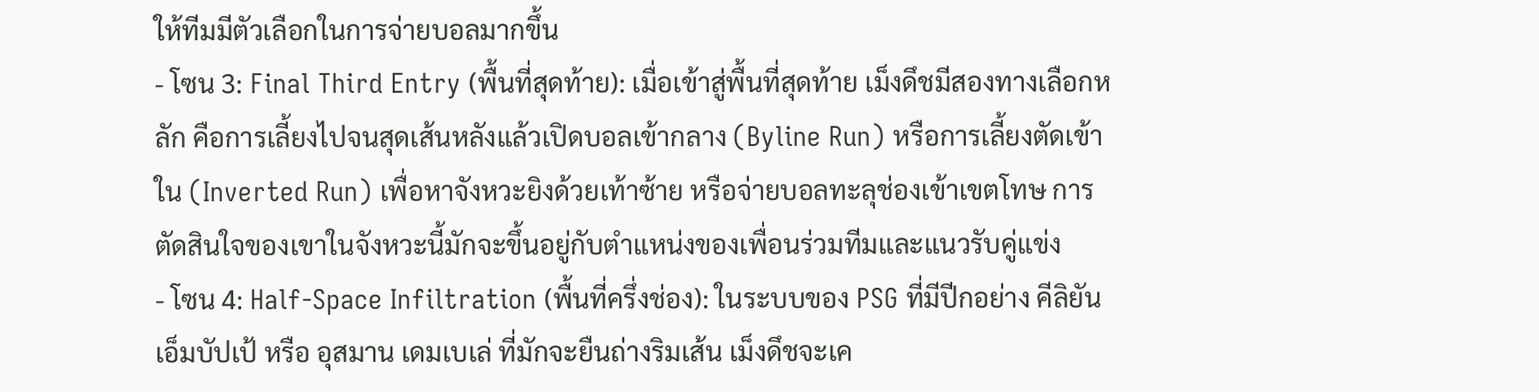ให้ทีมมีตัวเลือกในการจ่ายบอลมากขึ้น
- โซน 3: Final Third Entry (พื้นที่สุดท้าย): เมื่อเข้าสู่พื้นที่สุดท้าย เม็งดึชมีสองทางเลือกหลัก คือการเลี้ยงไปจนสุดเส้นหลังแล้วเปิดบอลเข้ากลาง (Byline Run) หรือการเลี้ยงตัดเข้าใน (Inverted Run) เพื่อหาจังหวะยิงด้วยเท้าซ้าย หรือจ่ายบอลทะลุช่องเข้าเขตโทษ การตัดสินใจของเขาในจังหวะนี้มักจะขึ้นอยู่กับตำแหน่งของเพื่อนร่วมทีมและแนวรับคู่แข่ง
- โซน 4: Half-Space Infiltration (พื้นที่ครึ่งช่อง): ในระบบของ PSG ที่มีปีกอย่าง คีลิยัน เอ็มบัปเป้ หรือ อุสมาน เดมเบเล่ ที่มักจะยืนถ่างริมเส้น เม็งดึชจะเค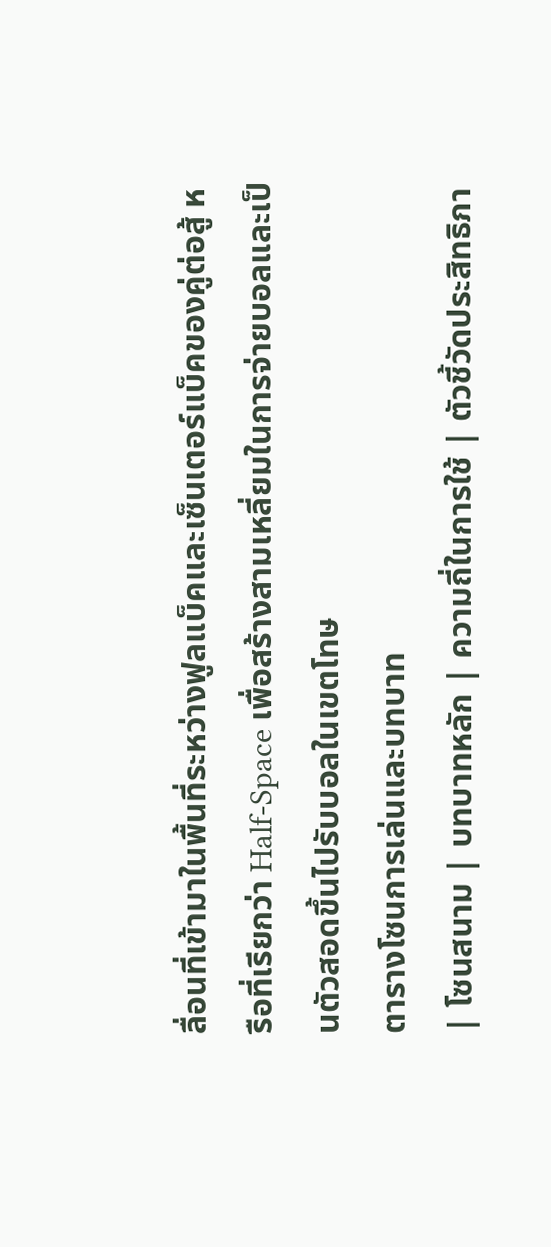ลื่อนที่เข้ามาในพื้นที่ระหว่างฟูลแบ็คและเซ็นเตอร์แบ็คของคู่ต่อสู้ หรือที่เรียกว่า Half-Space เพื่อสร้างสามเหลี่ยมในการจ่ายบอลและเป็นตัวสอดขึ้นไปรับบอลในเขตโทษ
ตารางโซนการเล่นและบทบาท
| โซนสนาม | บทบาทหลัก | ความถี่ในการใช้ | ตัวชี้วัดประสิทธิภา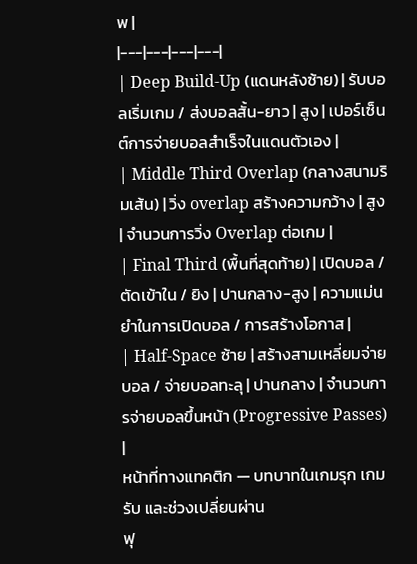พ |
|---|---|---|---|
| Deep Build-Up (แดนหลังซ้าย) | รับบอลเริ่มเกม / ส่งบอลสั้น-ยาว | สูง | เปอร์เซ็นต์การจ่ายบอลสำเร็จในแดนตัวเอง |
| Middle Third Overlap (กลางสนามริมเส้น) | วิ่ง overlap สร้างความกว้าง | สูง | จำนวนการวิ่ง Overlap ต่อเกม |
| Final Third (พื้นที่สุดท้าย) | เปิดบอล / ตัดเข้าใน / ยิง | ปานกลาง-สูง | ความแม่นยำในการเปิดบอล / การสร้างโอกาส |
| Half-Space ซ้าย | สร้างสามเหลี่ยมจ่ายบอล / จ่ายบอลทะลุ | ปานกลาง | จำนวนการจ่ายบอลขึ้นหน้า (Progressive Passes) |
หน้าที่ทางแทคติก — บทบาทในเกมรุก เกมรับ และช่วงเปลี่ยนผ่าน
ฟุ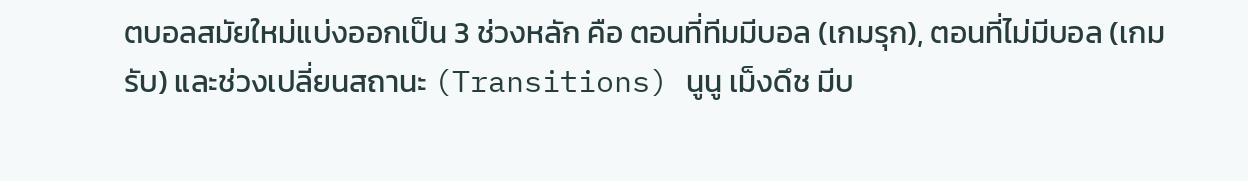ตบอลสมัยใหม่แบ่งออกเป็น 3 ช่วงหลัก คือ ตอนที่ทีมมีบอล (เกมรุก), ตอนที่ไม่มีบอล (เกมรับ) และช่วงเปลี่ยนสถานะ (Transitions) นูนู เม็งดึช มีบ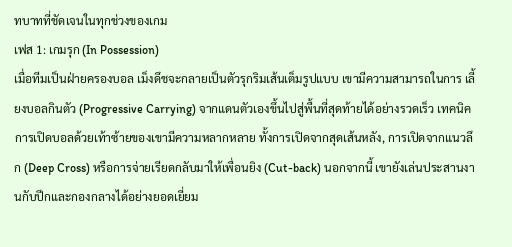ทบาทที่ชัดเจนในทุกช่วงของเกม
เฟส 1: เกมรุก (In Possession)
เมื่อทีมเป็นฝ่ายครองบอล เม็งดึชจะกลายเป็นตัวรุกริมเส้นเต็มรูปแบบ เขามีความสามารถในการ เลี้ยงบอลกินตัว (Progressive Carrying) จากแดนตัวเองขึ้นไปสู่พื้นที่สุดท้ายได้อย่างรวดเร็ว เทคนิคการเปิดบอลด้วยเท้าซ้ายของเขามีความหลากหลาย ทั้งการเปิดจากสุดเส้นหลัง, การเปิดจากแนวลึก (Deep Cross) หรือการจ่ายเรียดกลับมาให้เพื่อนยิง (Cut-back) นอกจากนี้ เขายังเล่นประสานงานกับปีกและกองกลางได้อย่างยอดเยี่ยม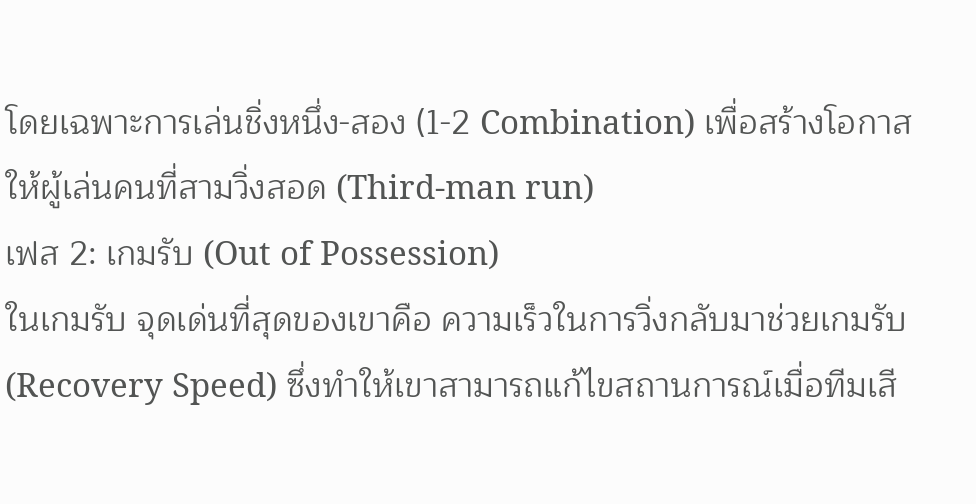โดยเฉพาะการเล่นชิ่งหนึ่ง-สอง (1-2 Combination) เพื่อสร้างโอกาสให้ผู้เล่นคนที่สามวิ่งสอด (Third-man run)
เฟส 2: เกมรับ (Out of Possession)
ในเกมรับ จุดเด่นที่สุดของเขาคือ ความเร็วในการวิ่งกลับมาช่วยเกมรับ (Recovery Speed) ซึ่งทำให้เขาสามารถแก้ไขสถานการณ์เมื่อทีมเสี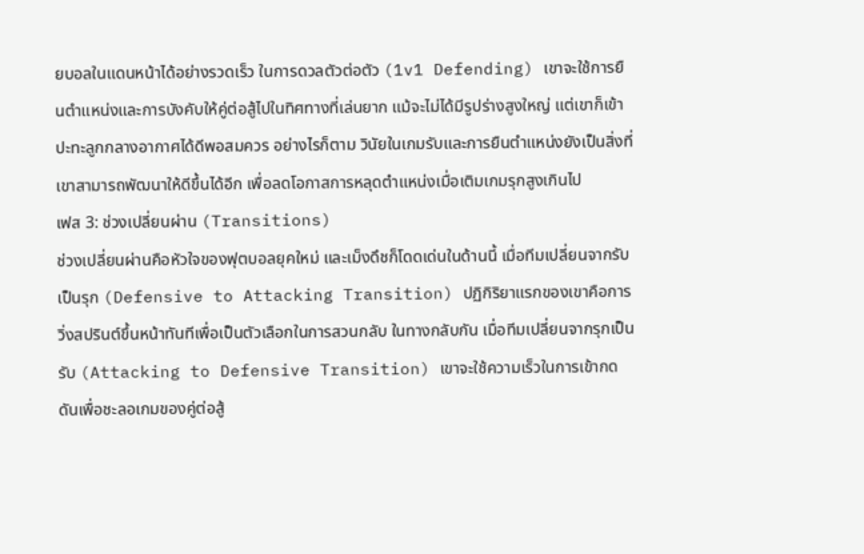ยบอลในแดนหน้าได้อย่างรวดเร็ว ในการดวลตัวต่อตัว (1v1 Defending) เขาจะใช้การยืนตำแหน่งและการบังคับให้คู่ต่อสู้ไปในทิศทางที่เล่นยาก แม้จะไม่ได้มีรูปร่างสูงใหญ่ แต่เขาก็เข้าปะทะลูกกลางอากาศได้ดีพอสมควร อย่างไรก็ตาม วินัยในเกมรับและการยืนตำแหน่งยังเป็นสิ่งที่เขาสามารถพัฒนาให้ดีขึ้นได้อีก เพื่อลดโอกาสการหลุดตำแหน่งเมื่อเติมเกมรุกสูงเกินไป
เฟส 3: ช่วงเปลี่ยนผ่าน (Transitions)
ช่วงเปลี่ยนผ่านคือหัวใจของฟุตบอลยุคใหม่ และเม็งดึชก็โดดเด่นในด้านนี้ เมื่อทีมเปลี่ยนจากรับเป็นรุก (Defensive to Attacking Transition) ปฏิกิริยาแรกของเขาคือการวิ่งสปรินต์ขึ้นหน้าทันทีเพื่อเป็นตัวเลือกในการสวนกลับ ในทางกลับกัน เมื่อทีมเปลี่ยนจากรุกเป็นรับ (Attacking to Defensive Transition) เขาจะใช้ความเร็วในการเข้ากดดันเพื่อชะลอเกมของคู่ต่อสู้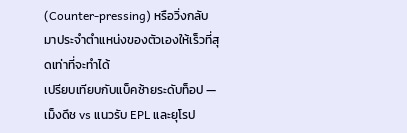(Counter-pressing) หรือวิ่งกลับมาประจำตำแหน่งของตัวเองให้เร็วที่สุดเท่าที่จะทำได้
เปรียบเทียบกับแบ็คซ้ายระดับท็อป — เม็งดึช vs แนวรับ EPL และยุโรป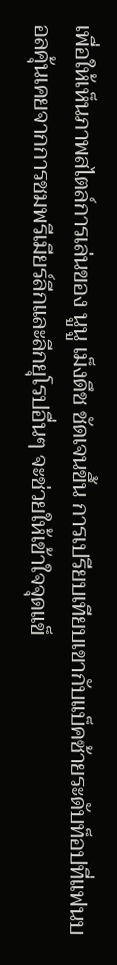เพื่อให้เห็นภาพสไตล์การเล่นของ นูนู เม็งดึช ชัดเจนขึ้น การเปรียบเทียบเขากับแบ็คซ้ายระดับท็อปที่แฟนบอลคุ้นเคยจากการชมพรีเมียร์ลีกและลีกยุโรปอื่นๆ จะช่วยให้เข้าใจจุดแข็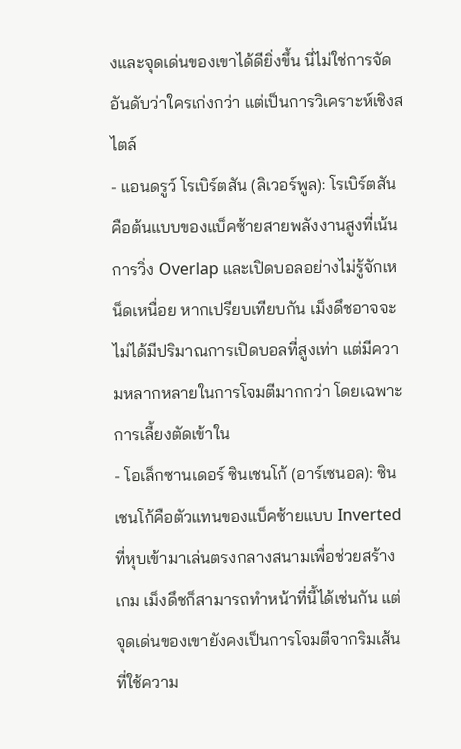งและจุดเด่นของเขาได้ดียิ่งขึ้น นี่ไม่ใช่การจัดอันดับว่าใครเก่งกว่า แต่เป็นการวิเคราะห์เชิงสไตล์
- แอนดรูว์ โรเบิร์ตสัน (ลิเวอร์พูล): โรเบิร์ตสันคือต้นแบบของแบ็คซ้ายสายพลังงานสูงที่เน้นการวิ่ง Overlap และเปิดบอลอย่างไม่รู้จักเหน็ดเหนื่อย หากเปรียบเทียบกัน เม็งดึชอาจจะไม่ได้มีปริมาณการเปิดบอลที่สูงเท่า แต่มีความหลากหลายในการโจมตีมากกว่า โดยเฉพาะการเลี้ยงตัดเข้าใน
- โอเล็กซานเดอร์ ซินเชนโก้ (อาร์เซนอล): ซินเชนโก้คือตัวแทนของแบ็คซ้ายแบบ Inverted ที่หุบเข้ามาเล่นตรงกลางสนามเพื่อช่วยสร้างเกม เม็งดึชก็สามารถทำหน้าที่นี้ได้เช่นกัน แต่จุดเด่นของเขายังคงเป็นการโจมตีจากริมเส้นที่ใช้ความ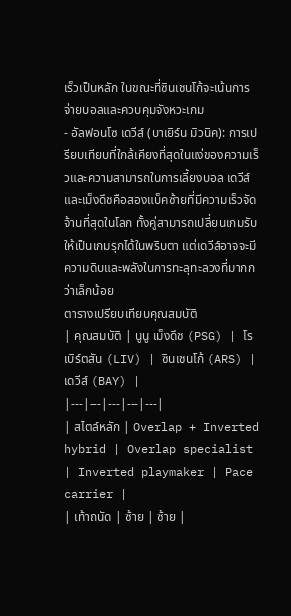เร็วเป็นหลัก ในขณะที่ซินเชนโก้จะเน้นการจ่ายบอลและควบคุมจังหวะเกม
- อัลฟอนโซ เดวีส์ (บาเยิร์น มิวนิค): การเปรียบเทียบที่ใกล้เคียงที่สุดในแง่ของความเร็วและความสามารถในการเลี้ยงบอล เดวีส์และเม็งดึชคือสองแบ็คซ้ายที่มีความเร็วจัดจ้านที่สุดในโลก ทั้งคู่สามารถเปลี่ยนเกมรับให้เป็นเกมรุกได้ในพริบตา แต่เดวีส์อาจจะมีความดิบและพลังในการทะลุทะลวงที่มากกว่าเล็กน้อย
ตารางเปรียบเทียบคุณสมบัติ
| คุณสมบัติ | นูนู เม็งดึช (PSG) | โรเบิร์ตสัน (LIV) | ซินเชนโก้ (ARS) | เดวีส์ (BAY) |
|---|---|---|---|---|
| สไตล์หลัก | Overlap + Inverted hybrid | Overlap specialist | Inverted playmaker | Pace carrier |
| เท้าถนัด | ซ้าย | ซ้าย |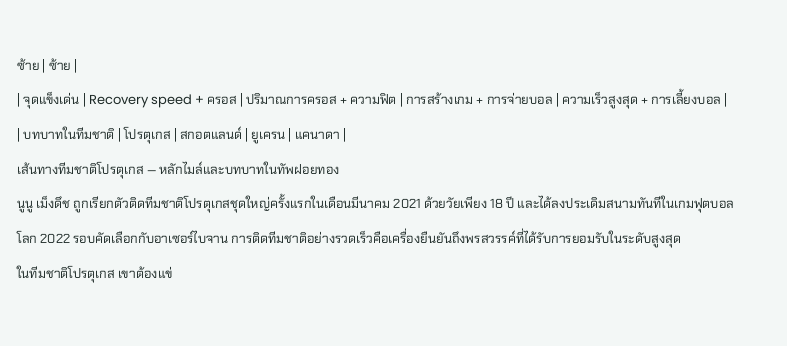ซ้าย | ซ้าย |
| จุดแข็งเด่น | Recovery speed + ครอส | ปริมาณการครอส + ความฟิต | การสร้างเกม + การจ่ายบอล | ความเร็วสูงสุด + การเลี้ยงบอล |
| บทบาทในทีมชาติ | โปรตุเกส | สกอตแลนด์ | ยูเครน | แคนาดา |
เส้นทางทีมชาติโปรตุเกส — หลักไมล์และบทบาทในทัพฝอยทอง
นูนู เม็งดึช ถูกเรียกตัวติดทีมชาติโปรตุเกสชุดใหญ่ครั้งแรกในเดือนมีนาคม 2021 ด้วยวัยเพียง 18 ปี และได้ลงประเดิมสนามทันทีในเกมฟุตบอลโลก 2022 รอบคัดเลือกกับอาเซอร์ไบจาน การติดทีมชาติอย่างรวดเร็วคือเครื่องยืนยันถึงพรสวรรค์ที่ได้รับการยอมรับในระดับสูงสุด
ในทีมชาติโปรตุเกส เขาต้องแข่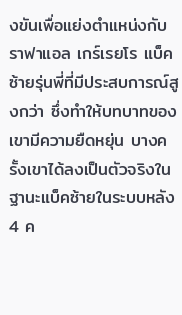งขันเพื่อแย่งตำแหน่งกับ ราฟาแอล เกร์เรยโร แบ็คซ้ายรุ่นพี่ที่มีประสบการณ์สูงกว่า ซึ่งทำให้บทบาทของเขามีความยืดหยุ่น บางครั้งเขาได้ลงเป็นตัวจริงในฐานะแบ็คซ้ายในระบบหลัง 4 ค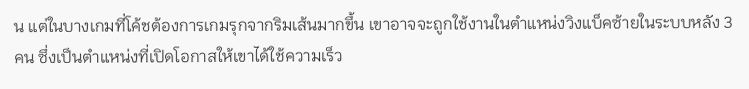น แต่ในบางเกมที่โค้ชต้องการเกมรุกจากริมเส้นมากขึ้น เขาอาจจะถูกใช้งานในตำแหน่งวิงแบ็คซ้ายในระบบหลัง 3 คน ซึ่งเป็นตำแหน่งที่เปิดโอกาสให้เขาได้ใช้ความเร็ว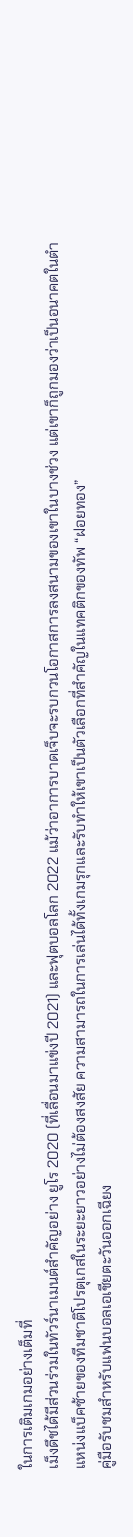ในการเติมเกมอย่างเต็มที่
เม็งดึชได้มีส่วนร่วมในทัวร์นาเมนต์สำคัญอย่าง ยูโร 2020 (ที่เลื่อนมาแข่งปี 2021) และฟุตบอลโลก 2022 แม้ว่าอาการบาดเจ็บจะรบกวนโอกาสการลงสนามของเขาในบางช่วง แต่เขาก็ถูกมองว่าเป็นอนาคตในตำแหน่งแบ็คซ้ายของทีมชาติโปรตุเกสในระยะยาวอย่างไม่ต้องสงสัย ความสามารถในการเล่นได้ทั้งเกมรุกและรับทำให้เขาเป็นตัวเลือกที่สำคัญในแทคติกของทัพ “ฝอยทอง”
คู่มือรับชมสำหรับแฟนบอลเอเชียตะวันออกเฉียง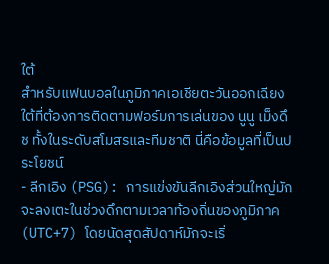ใต้
สำหรับแฟนบอลในภูมิภาคเอเชียตะวันออกเฉียงใต้ที่ต้องการติดตามฟอร์มการเล่นของ นูนู เม็งดึช ทั้งในระดับสโมสรและทีมชาติ นี่คือข้อมูลที่เป็นประโยชน์
- ลีกเอิง (PSG): การแข่งขันลีกเอิงส่วนใหญ่มักจะลงเตะในช่วงดึกตามเวลาท้องถิ่นของภูมิภาค (UTC+7) โดยนัดสุดสัปดาห์มักจะเริ่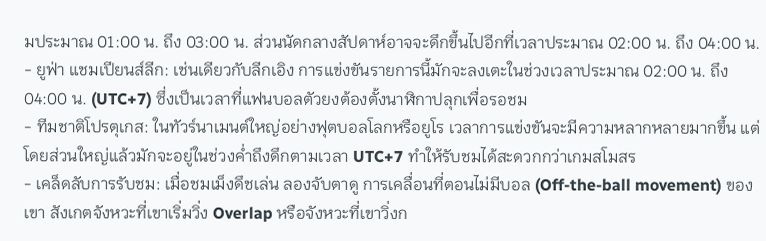มประมาณ 01:00 น. ถึง 03:00 น. ส่วนนัดกลางสัปดาห์อาจจะดึกขึ้นไปอีกที่เวลาประมาณ 02:00 น. ถึง 04:00 น.
- ยูฟ่า แชมเปียนส์ลีก: เช่นเดียวกับลีกเอิง การแข่งขันรายการนี้มักจะลงเตะในช่วงเวลาประมาณ 02:00 น. ถึง 04:00 น. (UTC+7) ซึ่งเป็นเวลาที่แฟนบอลตัวยงต้องตั้งนาฬิกาปลุกเพื่อรอชม
- ทีมชาติโปรตุเกส: ในทัวร์นาเมนต์ใหญ่อย่างฟุตบอลโลกหรือยูโร เวลาการแข่งขันจะมีความหลากหลายมากขึ้น แต่โดยส่วนใหญ่แล้วมักจะอยู่ในช่วงค่ำถึงดึกตามเวลา UTC+7 ทำให้รับชมได้สะดวกกว่าเกมสโมสร
- เคล็ดลับการรับชม: เมื่อชมเม็งดึชเล่น ลองจับตาดู การเคลื่อนที่ตอนไม่มีบอล (Off-the-ball movement) ของเขา สังเกตจังหวะที่เขาเริ่มวิ่ง Overlap หรือจังหวะที่เขาวิ่งก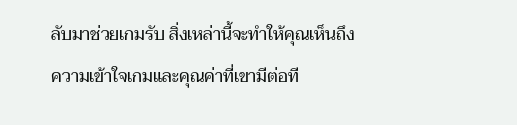ลับมาช่วยเกมรับ สิ่งเหล่านี้จะทำให้คุณเห็นถึงความเข้าใจเกมและคุณค่าที่เขามีต่อที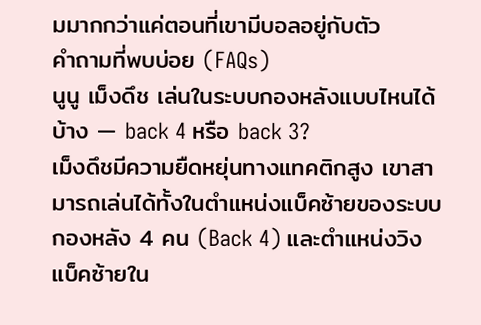มมากกว่าแค่ตอนที่เขามีบอลอยู่กับตัว
คำถามที่พบบ่อย (FAQs)
นูนู เม็งดึช เล่นในระบบกองหลังแบบไหนได้บ้าง — back 4 หรือ back 3?
เม็งดึชมีความยืดหยุ่นทางแทคติกสูง เขาสามารถเล่นได้ทั้งในตำแหน่งแบ็คซ้ายของระบบกองหลัง 4 คน (Back 4) และตำแหน่งวิงแบ็คซ้ายใน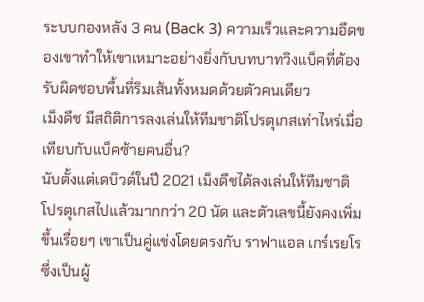ระบบกองหลัง 3 คน (Back 3) ความเร็วและความอึดของเขาทำให้เขาเหมาะอย่างยิ่งกับบทบาทวิงแบ็คที่ต้องรับผิดชอบพื้นที่ริมเส้นทั้งหมดด้วยตัวคนเดียว
เม็งดึช มีสถิติการลงเล่นให้ทีมชาติโปรตุเกสเท่าไหร่เมื่อเทียบกับแบ็คซ้ายคนอื่น?
นับตั้งแต่เดบิวต์ในปี 2021 เม็งดึชได้ลงเล่นให้ทีมชาติโปรตุเกสไปแล้วมากกว่า 20 นัด และตัวเลขนี้ยังคงเพิ่มขึ้นเรื่อยๆ เขาเป็นคู่แข่งโดยตรงกับ ราฟาแอล เกร์เรยโร ซึ่งเป็นผู้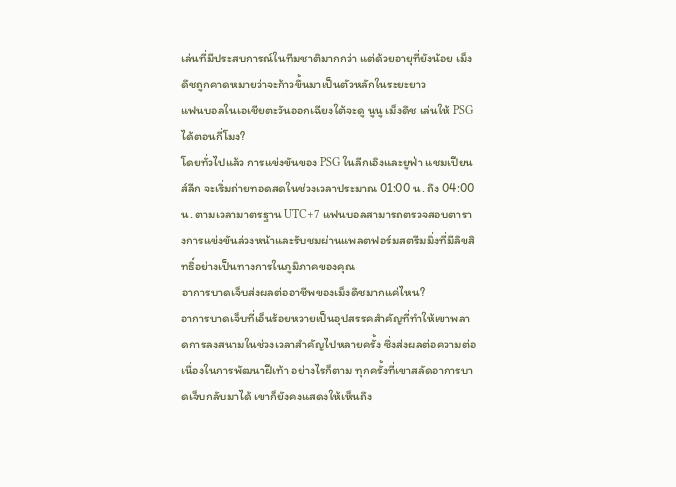เล่นที่มีประสบการณ์ในทีมชาติมากกว่า แต่ด้วยอายุที่ยังน้อย เม็งดึชถูกคาดหมายว่าจะก้าวขึ้นมาเป็นตัวหลักในระยะยาว
แฟนบอลในเอเชียตะวันออกเฉียงใต้จะดู นูนู เม็งดึช เล่นให้ PSG ได้ตอนกี่โมง?
โดยทั่วไปแล้ว การแข่งขันของ PSG ในลีกเอิงและยูฟ่า แชมเปียนส์ลีก จะเริ่มถ่ายทอดสดในช่วงเวลาประมาณ 01:00 น. ถึง 04:00 น. ตามเวลามาตรฐาน UTC+7 แฟนบอลสามารถตรวจสอบตารางการแข่งขันล่วงหน้าและรับชมผ่านแพลตฟอร์มสตรีมมิ่งที่มีลิขสิทธิ์อย่างเป็นทางการในภูมิภาคของคุณ
อาการบาดเจ็บส่งผลต่ออาชีพของเม็งดึชมากแค่ไหน?
อาการบาดเจ็บที่เอ็นร้อยหวายเป็นอุปสรรคสำคัญที่ทำให้เขาพลาดการลงสนามในช่วงเวลาสำคัญไปหลายครั้ง ซึ่งส่งผลต่อความต่อเนื่องในการพัฒนาฝีเท้า อย่างไรก็ตาม ทุกครั้งที่เขาสลัดอาการบาดเจ็บกลับมาได้ เขาก็ยังคงแสดงให้เห็นถึง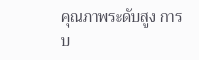คุณภาพระดับสูง การบ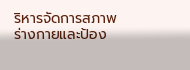ริหารจัดการสภาพร่างกายและป้อง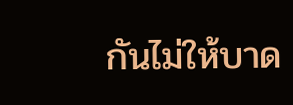กันไม่ให้บาด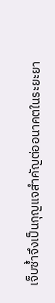เจ็บซ้ำจึงเป็นกุญแจสำคัญต่ออนาคตในระยะยา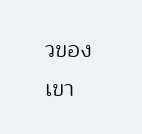วของเขา